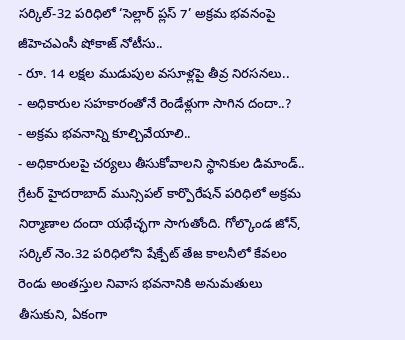సర్కిల్-32 పరిధిలో ‘సెల్లార్ ప్లస్ 7’ అక్రమ భవనంపై జీహెచఎంసీ షోకాజ్ నోటీసు..
- రూ. 14 లక్షల ముడుపుల వసూళ్లపై తీవ్ర నిరసనలు..
- అధికారుల సహకారంతోనే రెండేళ్లుగా సాగిన దందా..?
- అక్రమ భవనాన్ని కూల్చివేయాలి..
- అధికారులపై చర్యలు తీసుకోవాలని స్థానికుల డిమాండ్..
గ్రేటర్ హైదరాబాద్ మున్సిపల్ కార్పొరేషన్ పరిధిలో అక్రమ నిర్మాణాల దందా యథేచ్ఛగా సాగుతోంది. గోల్కొండ జోన్, సర్కిల్ నెం.32 పరిధిలోని షేక్పేట్ తేజ కాలనీలో కేవలం రెండు అంతస్తుల నివాస భవనానికి అనుమతులు తీసుకుని, ఏకంగా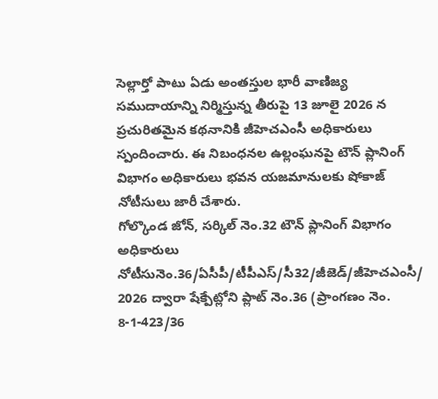సెల్లార్తో పాటు ఏడు అంతస్తుల భారీ వాణిజ్య సముదాయాన్ని నిర్మిస్తున్న తీరుపై 13 జూలై 2026 న ప్రచురితమైన కథనానికి జీహెచఎంసీ అధికారులు స్పందించారు. ఈ నిబంధనల ఉల్లంఘనపై టౌన్ ప్లానింగ్ విభాగం అధికారులు భవన యజమానులకు షోకాజ్ నోటీసులు జారీ చేశారు.
గోల్కొండ జోన్, సర్కిల్ నెం.32 టౌన్ ప్లానింగ్ విభాగం అధికారులు నోటీసునెం.36/ఏసీపీ/టీపీఎస్/సీ32/జీజెడ్/జీహెచఎంసీ/ 2026 ద్వారా షేక్పేట్లోని ప్లాట్ నెం.36 (ప్రాంగణం నెం. 8-1-423/36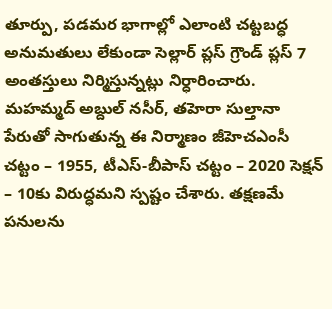తూర్పు, పడమర భాగాల్లో ఎలాంటి చట్టబద్ధ అనుమతులు లేకుండా సెల్లార్ ప్లస్ గ్రౌండ్ ప్లస్ 7 అంతస్తులు నిర్మిస్తున్నట్లు నిర్ధారించారు. మహమ్మద్ అబ్దుల్ నసీర్, తహెరా సుల్తానా పేరుతో సాగుతున్న ఈ నిర్మాణం జీహెచఎంసీ చట్టం – 1955, టీఎస్-బీపాస్ చట్టం – 2020 సెక్షన్ – 10కు విరుద్ధమని స్పష్టం చేశారు. తక్షణమే పనులను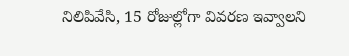నిలిపివేసి, 15 రోజుల్లోగా వివరణ ఇవ్వాలని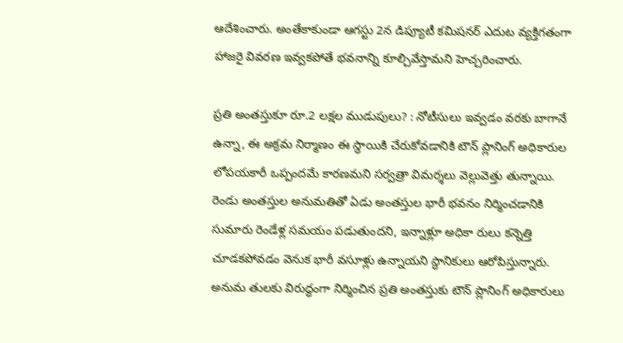ఆదేశించారు. అంతేకాకుండా ఆగస్టు 2న డిప్యూటీ కమిషనర్ ఎదుట వ్యక్తిగతంగా హాజరై వివరణ ఇవ్వకపోతే భవనాన్ని కూల్చివేస్తామని హెచ్చరించారు.

ప్రతి అంతస్తుకూ రూ.2 లక్షల ముడుపులు? : నోటీసులు ఇవ్వడం వరకు బాగానే ఉన్నా, ఈ అక్రమ నిర్మాణం ఈ స్థాయికి చేరుకోవడానికి టౌన్ ప్లానింగ్ అధికారుల లోపయకారీ ఒప్పందమే కారణమని సర్వత్రా విమర్శలు వెల్లువెత్తు తున్నాయి. రెండు అంతస్తుల అనుమతితో ఏడు అంతస్తుల భారీ భవనం నిర్మించడానికి సుమారు రెండేళ్ల సమయం పడుతుందని, ఇన్నాళ్లూ అధికా రులు కన్నెత్తి చూడకపోవడం వెనుక భారీ వసూళ్లు ఉన్నాయని స్థానికులు ఆరోపిస్తున్నారు. అనుమ తులకు విరుద్ధంగా నిర్మించిన ప్రతి అంతస్తుకు టౌన్ ప్లానింగ్ అధికారులు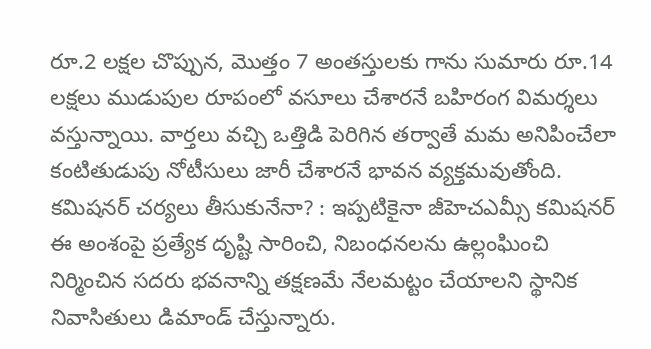రూ.2 లక్షల చొప్పున, మొత్తం 7 అంతస్తులకు గాను సుమారు రూ.14 లక్షలు ముడుపుల రూపంలో వసూలు చేశారనే బహిరంగ విమర్శలు వస్తున్నాయి. వార్తలు వచ్చి ఒత్తిడి పెరిగిన తర్వాతే మమ అనిపించేలా కంటితుడుపు నోటీసులు జారీ చేశారనే భావన వ్యక్తమవుతోంది.
కమిషనర్ చర్యలు తీసుకునేనా? : ఇప్పటికైనా జీహెచఎమ్సీ కమిషనర్ ఈ అంశంపై ప్రత్యేక దృష్టి సారించి, నిబంధనలను ఉల్లంఘించి నిర్మించిన సదరు భవనాన్ని తక్షణమే నేలమట్టం చేయాలని స్థానిక నివాసితులు డిమాండ్ చేస్తున్నారు.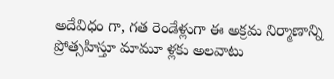అదేవిధం గా, గత రెండేళ్లుగా ఈ అక్రమ నిర్మాణాన్ని ప్రోత్సహిస్తూ మామూ ళ్లకు అలవాటు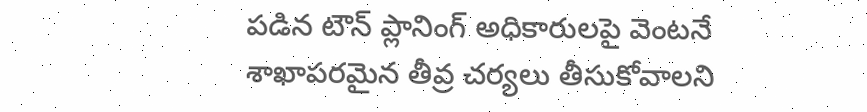పడిన టౌన్ ప్లానింగ్ అధికారులపై వెంటనే శాఖాపరమైన తీవ్ర చర్యలు తీసుకోవాలని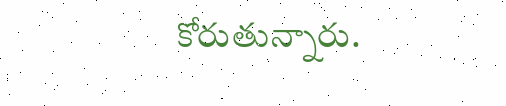కోరుతున్నారు.